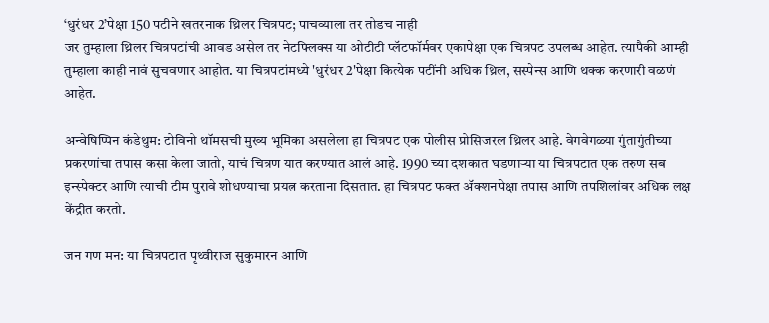‘धुरंधर 2’पेक्षा 150 पटीने खतरनाक थ्रिलर चित्रपट; पाचव्याला तर तोडच नाही
जर तुम्हाला थ्रिलर चित्रपटांची आवड असेल तर नेटफ्लिक्स या ओटीटी प्लॅटफॉर्मवर एकापेक्षा एक चित्रपट उपलब्ध आहेत. त्यापैकी आम्ही तुम्हाला काही नावं सुचवणार आहोत. या चित्रपटांमध्ये 'धुरंधर 2'पेक्षा कित्येक पटींनी अधिक थ्रिल, सस्पेन्स आणि थक्क करणारी वळणं आहेत.

अन्वेषिप्पिन कंडेथुम: टोविनो थॉमसची मुख्य भूमिका असलेला हा चित्रपट एक पोलीस प्रोसिजरल थ्रिलर आहे. वेगवेगळ्या गुंतागुंतीच्या प्रकरणांचा तपास कसा केला जातो, याचं चित्रण यात करण्यात आलं आहे. 1990 च्या दशकात घडणाऱ्या या चित्रपटात एक तरुण सब इन्स्पेक्टर आणि त्याची टीम पुरावे शोधण्याचा प्रयत्न करताना दिसतात. हा चित्रपट फक्त ॲक्शनपेक्षा तपास आणि तपशिलांवर अधिक लक्ष केंद्रीत करतो.

जन गण मन: या चित्रपटात पृथ्वीराज सुकुमारन आणि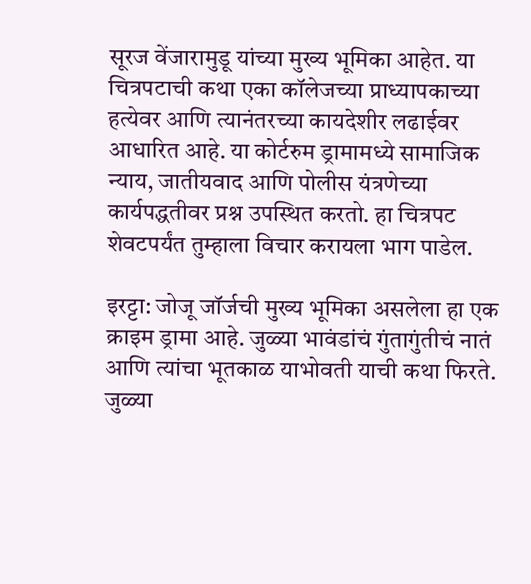सूरज वेंजारामुडू यांच्या मुख्य भूमिका आहेत. या चित्रपटाची कथा एका कॉलेजच्या प्राध्यापकाच्या हत्येवर आणि त्यानंतरच्या कायदेशीर लढाईवर आधारित आहे. या कोर्टरुम ड्रामामध्ये सामाजिक न्याय, जातीयवाद आणि पोलीस यंत्रणेच्या कार्यपद्धतीवर प्रश्न उपस्थित करतो. हा चित्रपट शेवटपर्यंत तुम्हाला विचार करायला भाग पाडेल.

इरट्टा: जोजू जॉर्जची मुख्य भूमिका असलेला हा एक क्राइम ड्रामा आहे. जुळ्या भावंडांचं गुंतागुंतीचं नातं आणि त्यांचा भूतकाळ याभोवती याची कथा फिरते. जुळ्या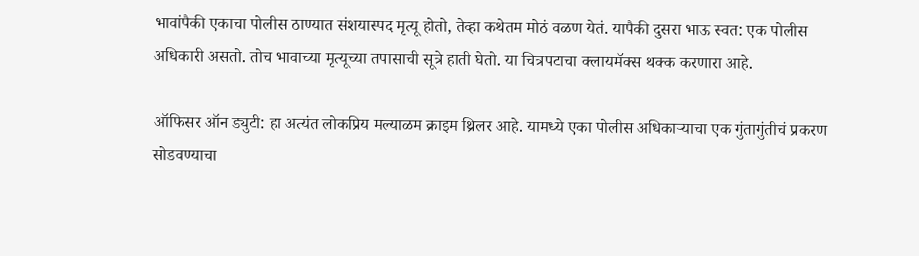भावांपैकी एकाचा पोलीस ठाण्यात संशयास्पद मृत्यू होतो, तेव्हा कथेतम मोठं वळण येतं. यापैकी दुसरा भाऊ स्वत: एक पोलीस अधिकारी असतो. तोच भावाच्या मृत्यूच्या तपासाची सूत्रे हाती घेतो. या चित्रपटाचा क्लायमॅक्स थक्क करणारा आहे.

ऑफिसर ऑन ड्युटी: हा अत्यंत लोकप्रिय मल्याळम क्राइम थ्रिलर आहे. यामध्ये एका पोलीस अधिकाऱ्याचा एक गुंतागुंतीचं प्रकरण सोडवण्याचा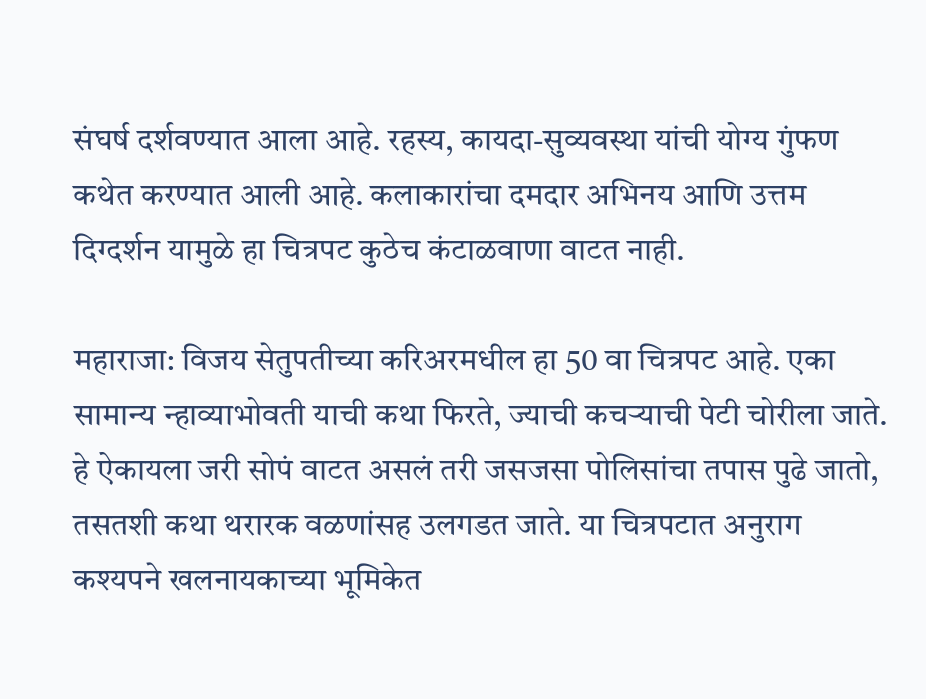संघर्ष दर्शवण्यात आला आहे. रहस्य, कायदा-सुव्यवस्था यांची योग्य गुंफण कथेत करण्यात आली आहे. कलाकारांचा दमदार अभिनय आणि उत्तम दिग्दर्शन यामुळे हा चित्रपट कुठेच कंटाळवाणा वाटत नाही.

महाराजा: विजय सेतुपतीच्या करिअरमधील हा 50 वा चित्रपट आहे. एका सामान्य न्हाव्याभोवती याची कथा फिरते, ज्याची कचऱ्याची पेटी चोरीला जाते. हे ऐकायला जरी सोपं वाटत असलं तरी जसजसा पोलिसांचा तपास पुढे जातो, तसतशी कथा थरारक वळणांसह उलगडत जाते. या चित्रपटात अनुराग कश्यपने खलनायकाच्या भूमिकेत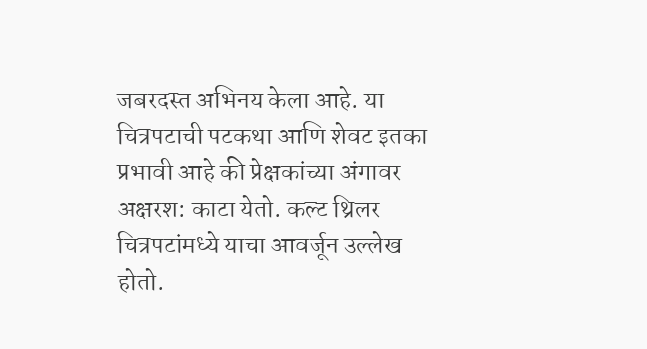जबरदस्त अभिनय केला आहे. या चित्रपटाची पटकथा आणि शेवट इतका प्रभावी आहे की प्रेक्षकांच्या अंगावर अक्षरश: काटा येतो. कल्ट थ्रिलर चित्रपटांमध्ये याचा आवर्जून उल्लेख होतो.